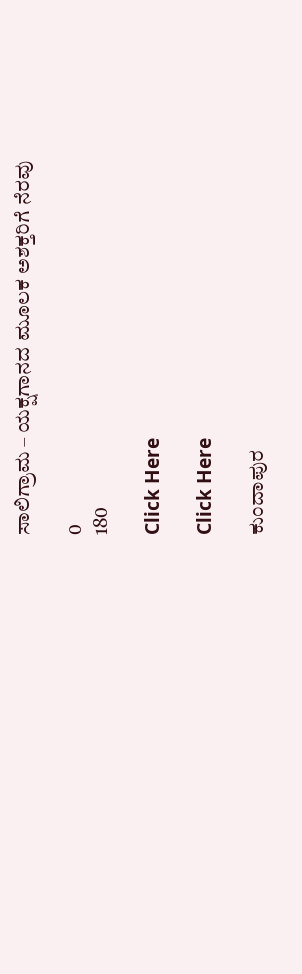ಸಾಲಿಗ್ರಾಮ – ಯಕ್ಷಗಾನದ ಮೂಲಕ ಅಶಕ್ತರಿಗೆ ನೆರವು

0
180

Click Here

Click Here

ಕುಂದಾಪುರ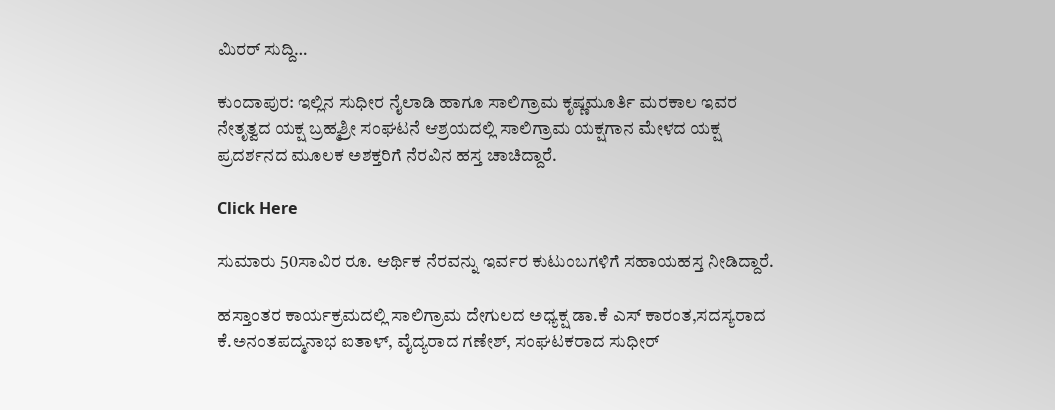ಮಿರರ್ ಸುದ್ದಿ…

ಕುಂದಾಪುರ: ಇಲ್ಲಿನ ಸುಧೀರ ನೈಲಾಡಿ ಹಾಗೂ ಸಾಲಿಗ್ರಾಮ ಕೃಷ್ಣಮೂರ್ತಿ ಮರಕಾಲ ಇವರ ನೇತೃತ್ವದ ಯಕ್ಷ ಬ್ರಹ್ಮಶ್ರೀ ಸಂಘಟನೆ ಆಶ್ರಯದಲ್ಲಿ ಸಾಲಿಗ್ರಾಮ ಯಕ್ಷಗಾನ ಮೇಳದ ಯಕ್ಷ ಪ್ರದರ್ಶನದ ಮೂಲಕ ಅಶಕ್ತರಿಗೆ ನೆರವಿನ ಹಸ್ತ ಚಾಚಿದ್ದಾರೆ.

Click Here

ಸುಮಾರು 50ಸಾವಿರ ರೂ. ಆರ್ಥಿಕ ನೆರವನ್ನು ಇರ್ವರ ಕುಟುಂಬಗಳಿಗೆ ಸಹಾಯಹಸ್ತ ನೀಡಿದ್ದಾರೆ.

ಹಸ್ತಾಂತರ ಕಾರ್ಯಕ್ರಮದಲ್ಲಿ ಸಾಲಿಗ್ರಾಮ ದೇಗುಲದ ಅಧ್ಯಕ್ಷ ಡಾ.ಕೆ ಎಸ್ ಕಾರಂತ,ಸದಸ್ಯರಾದ ಕೆ.ಅನಂತಪದ್ಮನಾಭ ಐತಾಳ್, ವೈದ್ಯರಾದ ಗಣೇಶ್, ಸಂಘಟಕರಾದ ಸುಧೀರ್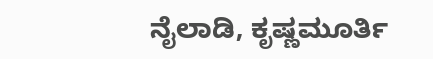ನೈಲಾಡಿ, ಕೃಷ್ಣಮೂರ್ತಿ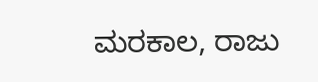ಮರಕಾಲ, ರಾಜು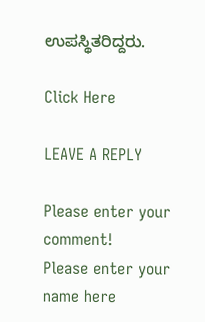ಉಪಸ್ಥಿತರಿದ್ದರು.

Click Here

LEAVE A REPLY

Please enter your comment!
Please enter your name here